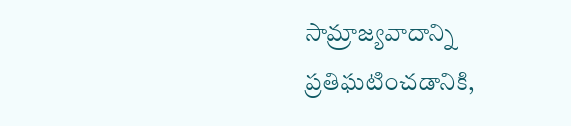సామ్రాజ్యవాదాన్ని ప్రతిఘటించడానికి,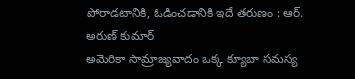పోరాడటానికి, ఓడించడానికి ఇదే తరుణం : ఆర్. అరుణ్ కుమార్
అమెరికా సామ్రాజ్యవాదం ఒక్క క్యూబా సమస్య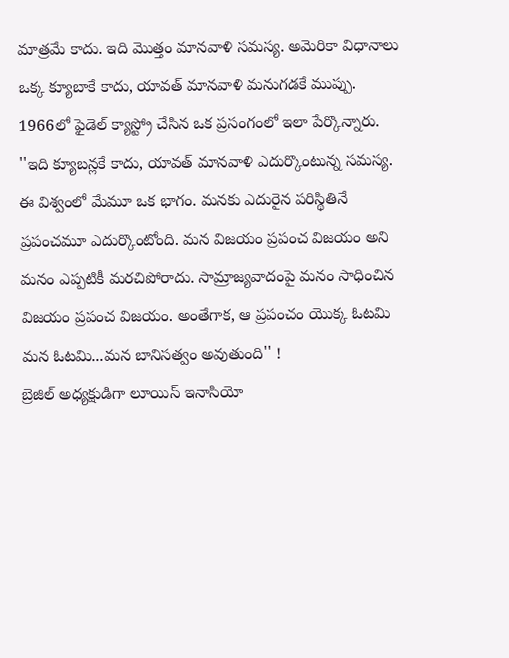మాత్రమే కాదు. ఇది మొత్తం మానవాళి సమస్య. అమెరికా విధానాలు ఒక్క క్యూబాకే కాదు, యావత్ మానవాళి మనుగడకే ముప్పు. 1966లో ఫైడెల్ క్యాస్ట్రో చేసిన ఒక ప్రసంగంలో ఇలా పేర్కొన్నారు. ''ఇది క్యూబన్లకే కాదు, యావత్ మానవాళి ఎదుర్కొంటున్న సమస్య. ఈ విశ్వంలో మేమూ ఒక భాగం. మనకు ఎదురైన పరిస్థితినే ప్రపంచమూ ఎదుర్కొంటోంది. మన విజయం ప్రపంచ విజయం అని మనం ఎప్పటికీ మరచిపోరాదు. సామ్రాజ్యవాదంపై మనం సాధించిన విజయం ప్రపంచ విజయం. అంతేగాక, ఆ ప్రపంచం యొక్క ఓటమి మన ఓటమి...మన బానిసత్వం అవుతుంది'' !
బ్రెజిల్ అధ్యక్షుడిగా లూయిస్ ఇనాసియో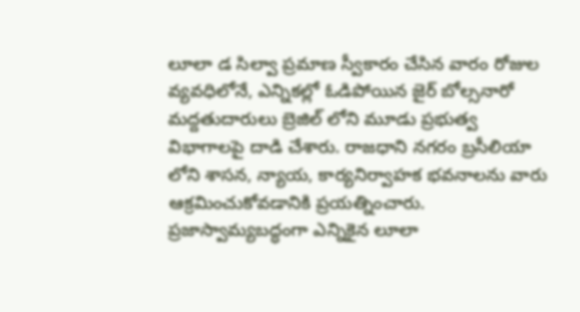లూలా డ సిల్వా ప్రమాణ స్వీకారం చేసిన వారం రోజుల వ్యవధిలోనే, ఎన్నికల్లో ఓడిపోయిన జైర్ బోల్సనారో మద్దతుదారులు బ్రెజిల్ లోని మూడు ప్రభుత్వ విభాగాలపై దాడి చేశారు. రాజధాని నగరం బ్రసీలియా లోని శాసన, న్యాయ, కార్యనిర్వాహక భవనాలను వారు ఆక్రమించుకోవడానికి ప్రయత్నించారు. ప్రజాస్వామ్యబద్ధంగా ఎన్నికైన లూలా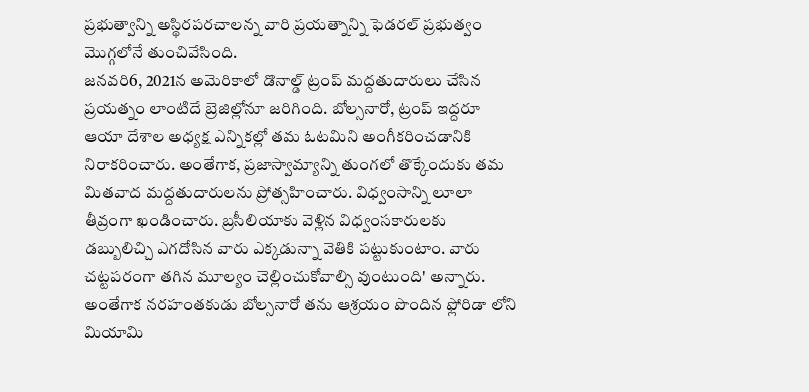ప్రభుత్వాన్ని అస్థిరపరచాలన్న వారి ప్రయత్నాన్ని ఫెడరల్ ప్రభుత్వం మొగ్గలోనే తుంచివేసింది.
జనవరి6, 2021న అమెరికాలో డొనాల్డ్ ట్రంప్ మద్దతుదారులు చేసిన ప్రయత్నం లాంటిదే బ్రెజిల్లోనూ జరిగింది. బోల్సనారో, ట్రంప్ ఇద్దరూ ఆయా దేశాల అధ్యక్ష ఎన్నికల్లో తమ ఓటమిని అంగీకరించడానికి నిరాకరించారు. అంతేగాక, ప్రజాస్వామ్యాన్ని తుంగలో తొక్కేందుకు తమ మితవాద మద్దతుదారులను ప్రోత్సహించారు. విధ్వంసాన్ని లూలా తీవ్రంగా ఖండించారు. బ్రసీలియాకు వెళ్లిన విధ్వంసకారులకు డబ్బులిచ్చి ఎగదోసిన వారు ఎక్కడున్నా వెతికి పట్టుకుంటాం. వారు చట్టపరంగా తగిన మూల్యం చెల్లించుకోవాల్సి వుంటుంది' అన్నారు. అంతేగాక నరహంతకుడు బోల్సనారో తను ఆశ్రయం పొందిన ఫ్లోరిడా లోని మియామి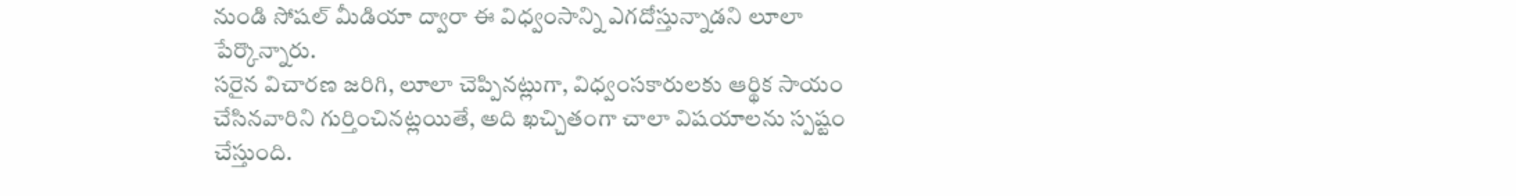నుండి సోషల్ మీడియా ద్వారా ఈ విధ్వంసాన్ని ఎగదోస్తున్నాడని లూలా పేర్కొన్నారు.
సరైన విచారణ జరిగి, లూలా చెప్పినట్లుగా, విధ్వంసకారులకు ఆర్థిక సాయం చేసినవారిని గుర్తించినట్లయితే, అది ఖచ్చితంగా చాలా విషయాలను స్పష్టం చేస్తుంది.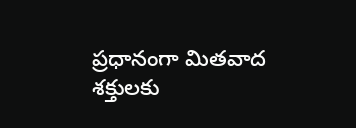ప్రధానంగా మితవాద శక్తులకు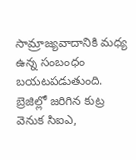సామ్రాజ్యవాదానికి మధ్య ఉన్న సంబంధం బయటపడుతుంది. బ్రెజిల్లో జరిగిన కుట్ర వెనుక సిఐఎ,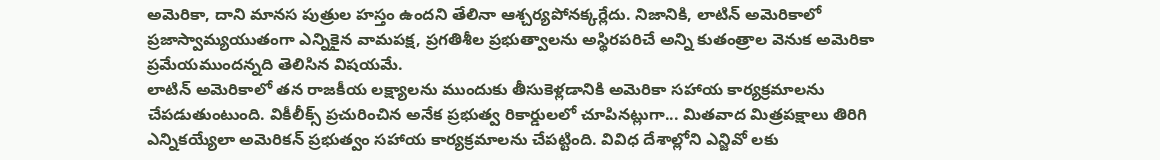అమెరికా, దాని మానస పుత్రుల హస్తం ఉందని తేలినా ఆశ్చర్యపోనక్కర్లేదు. నిజానికి, లాటిన్ అమెరికాలో ప్రజాస్వామ్యయుతంగా ఎన్నికైన వామపక్ష, ప్రగతిశీల ప్రభుత్వాలను అస్థిరపరిచే అన్ని కుతంత్రాల వెనుక అమెరికా ప్రమేయముందన్నది తెలిసిన విషయమే.
లాటిన్ అమెరికాలో తన రాజకీయ లక్ష్యాలను ముందుకు తీసుకెళ్లడానికి అమెరికా సహాయ కార్యక్రమాలను చేపడుతుంటుంది. వికీలీక్స్ ప్రచురించిన అనేక ప్రభుత్వ రికార్డులలో చూపినట్లుగా... మితవాద మిత్రపక్షాలు తిరిగి ఎన్నికయ్యేలా అమెరికన్ ప్రభుత్వం సహాయ కార్యక్రమాలను చేపట్టింది. వివిధ దేశాల్లోని ఎన్జివో లకు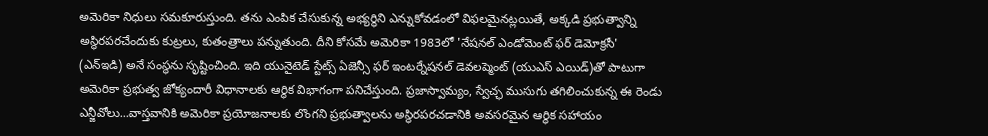అమెరికా నిధులు సమకూరుస్తుంది. తను ఎంపిక చేసుకున్న అభ్యర్థిని ఎన్నుకోవడంలో విఫలమైనట్లయితే, అక్కడి ప్రభుత్వాన్ని అస్థిరపరచేందుకు కుట్రలు, కుతంత్రాలు పన్నుతుంది. దీని కోసమే అమెరికా 1983లో 'నేషనల్ ఎండోమెంట్ ఫర్ డెమోక్రసీ' (ఎన్ఇడి) అనే సంస్థను సృష్టించింది. ఇది యునైటెడ్ స్టేట్స్ ఏజెన్సీ ఫర్ ఇంటర్నేషనల్ డెవలప్మెంట్ (యుఎస్ ఎయిడ్)తో పాటుగా అమెరికా ప్రభుత్వ జోక్యందారీ విధానాలకు ఆర్థిక విభాగంగా పనిచేస్తుంది. ప్రజాస్వామ్యం, స్వేచ్ఛ ముసుగు తగిలించుకున్న ఈ రెండు ఎన్జీవోలు...వాస్తవానికి అమెరికా ప్రయోజనాలకు లొంగని ప్రభుత్వాలను అస్థిరపరచడానికి అవసరమైన ఆర్థిక సహాయం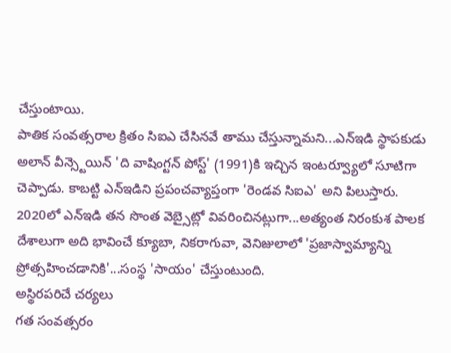చేస్తుంటాయి.
పాతిక సంవత్సరాల క్రితం సిఐఎ చేసినవే తాము చేస్తున్నామని...ఎన్ఇడి స్థాపకుడు అలాన్ వీన్స్టెయిన్ 'ది వాషింగ్టన్ పోస్ట్' (1991)కి ఇచ్చిన ఇంటర్వ్యూలో సూటిగా చెప్పాడు. కాబట్టి ఎన్ఇడిని ప్రపంచవ్యాప్తంగా 'రెండవ సిఐఎ' అని పిలుస్తారు. 2020లో ఎన్ఇడి తన సొంత వెబ్సైట్లో వివరించినట్లుగా...అత్యంత నిరంకుశ పాలక దేశాలుగా అది భావించే క్యూబా, నికరాగువా, వెనిజులాలో 'ప్రజాస్వామ్యాన్ని ప్రోత్సహించడానికి'...సంస్థ 'సాయం' చేస్తుంటుంది.
అస్థిరపరిచే చర్యలు
గత సంవత్సరం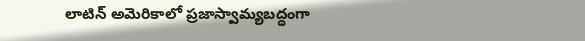లాటిన్ అమెరికాలో ప్రజాస్వామ్యబద్ధంగా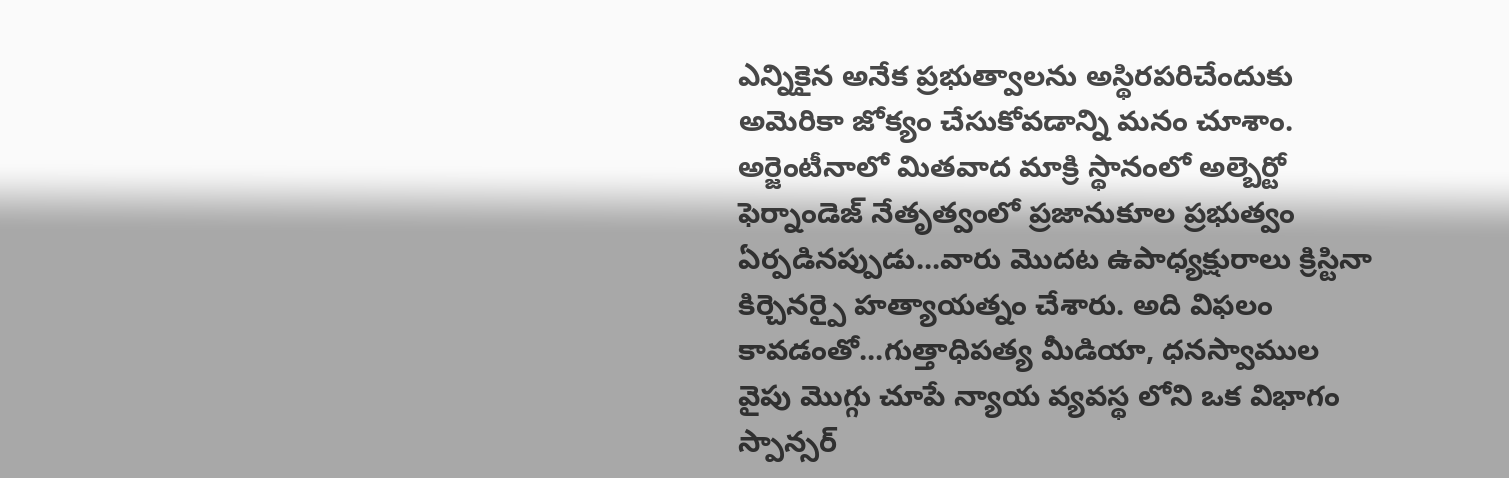ఎన్నికైన అనేక ప్రభుత్వాలను అస్థిరపరిచేందుకు అమెరికా జోక్యం చేసుకోవడాన్ని మనం చూశాం. అర్జెంటీనాలో మితవాద మాక్రి స్థానంలో అల్బెర్టో ఫెర్నాండెజ్ నేతృత్వంలో ప్రజానుకూల ప్రభుత్వం ఏర్పడినప్పుడు...వారు మొదట ఉపాధ్యక్షురాలు క్రిస్టినా కిర్చెనర్పై హత్యాయత్నం చేశారు. అది విఫలం కావడంతో...గుత్తాధిపత్య మీడియా, ధనస్వాముల వైపు మొగ్గు చూపే న్యాయ వ్యవస్థ లోని ఒక విభాగం స్పాన్సర్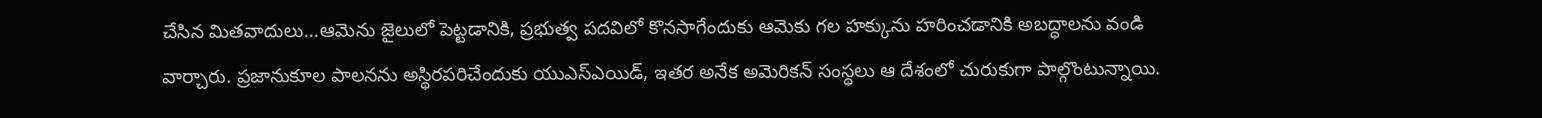చేసిన మితవాదులు...ఆమెను జైలులో పెట్టడానికి, ప్రభుత్వ పదవిలో కొనసాగేందుకు ఆమెకు గల హక్కును హరించడానికి అబద్ధాలను వండి వార్చారు. ప్రజానుకూల పాలనను అస్థిరపరిచేందుకు యుఎస్ఎయిడ్, ఇతర అనేక అమెరికన్ సంస్థలు ఆ దేశంలో చురుకుగా పాల్గొంటున్నాయి.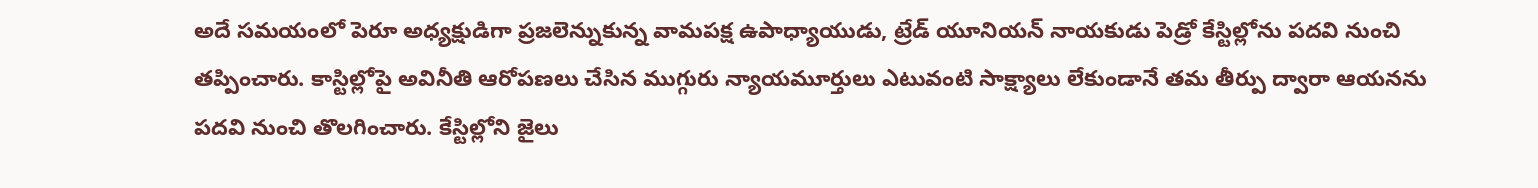అదే సమయంలో పెరూ అధ్యక్షుడిగా ప్రజలెన్నుకున్న వామపక్ష ఉపాధ్యాయుడు, ట్రేడ్ యూనియన్ నాయకుడు పెడ్రో కేస్టిల్లోను పదవి నుంచి తప్పించారు. కాస్టిల్లోపై అవినీతి ఆరోపణలు చేసిన ముగ్గురు న్యాయమూర్తులు ఎటువంటి సాక్ష్యాలు లేకుండానే తమ తీర్పు ద్వారా ఆయనను పదవి నుంచి తొలగించారు. కేస్టిల్లోని జైలు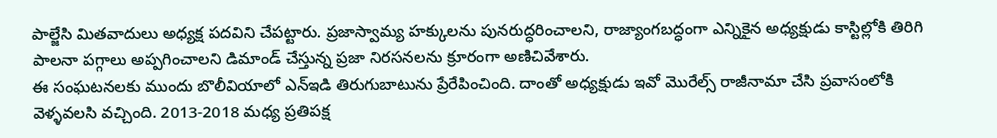పాల్జేసి మితవాదులు అధ్యక్ష పదవిని చేపట్టారు. ప్రజాస్వామ్య హక్కులను పునరుద్ధరించాలని, రాజ్యాంగబద్ధంగా ఎన్నికైన అధ్యక్షుడు కాస్టిల్లోకి తిరిగి పాలనా పగ్గాలు అప్పగించాలని డిమాండ్ చేస్తున్న ప్రజా నిరసనలను క్రూరంగా అణిచివేశారు.
ఈ సంఘటనలకు ముందు బొలీవియాలో ఎన్ఇడి తిరుగుబాటును ప్రేరేపించింది. దాంతో అధ్యక్షుడు ఇవో మొరేల్స్ రాజీనామా చేసి ప్రవాసంలోకి వెళ్ళవలసి వచ్చింది. 2013-2018 మధ్య ప్రతిపక్ష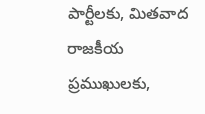పార్టీలకు, మితవాద రాజకీయ ప్రముఖులకు,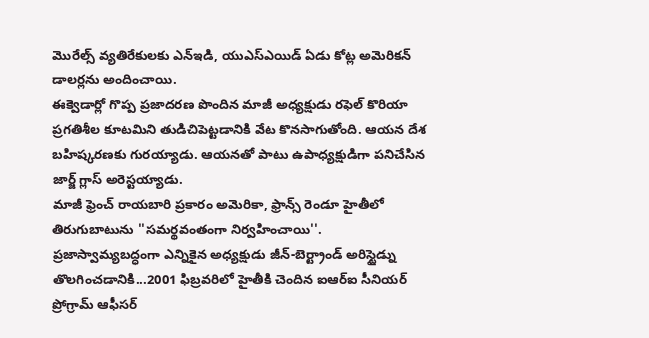మొరేల్స్ వ్యతిరేకులకు ఎన్ఇడి, యుఎస్ఎయిడ్ ఏడు కోట్ల అమెరికన్ డాలర్లను అందించాయి.
ఈక్వెడార్లో గొప్ప ప్రజాదరణ పొందిన మాజీ అధ్యక్షుడు రఫెల్ కొరియా ప్రగతిశీల కూటమిని తుడిచిపెట్టడానికి వేట కొనసాగుతోంది. ఆయన దేశ బహిష్కరణకు గురయ్యాడు. ఆయనతో పాటు ఉపాధ్యక్షుడిగా పనిచేసిన జార్జ్ గ్లాస్ అరెస్టయ్యాడు.
మాజీ ఫ్రెంచ్ రాయబారి ప్రకారం అమెరికా, ఫ్రాన్స్ రెండూ హైతీలో తిరుగుబాటును ''సమర్థవంతంగా నిర్వహించాయి''. ప్రజాస్వామ్యబద్ధంగా ఎన్నికైన అధ్యక్షుడు జీన్-బెర్ట్రాండ్ అరిస్టైడ్ను తొలగించడానికి...2001 ఫిబ్రవరిలో హైతీకి చెందిన ఐఆర్ఐ సీనియర్ ప్రోగ్రామ్ ఆఫీసర్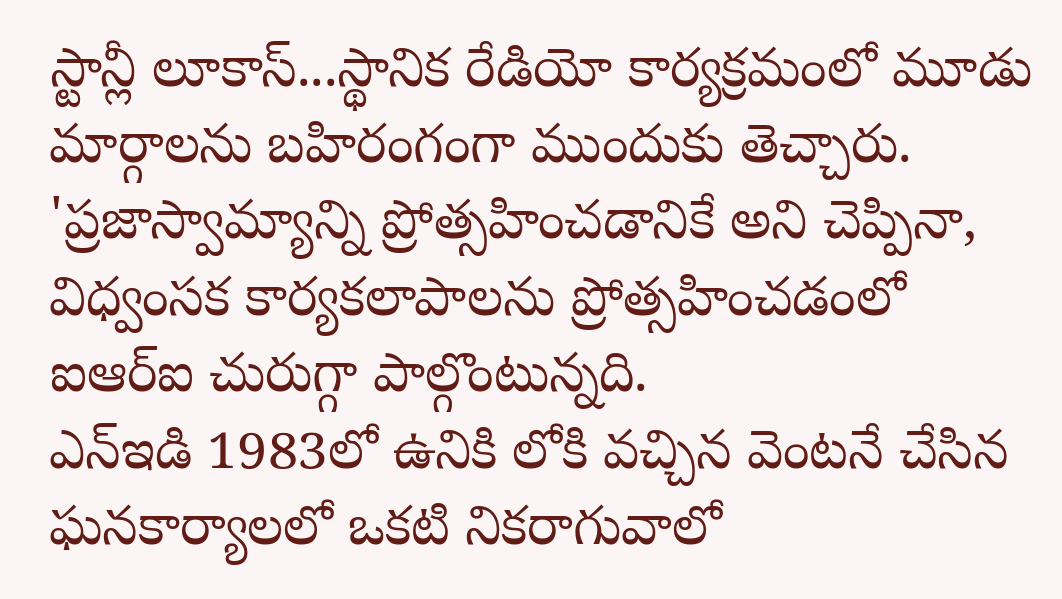స్టాన్లీ లూకాస్...స్థానిక రేడియో కార్యక్రమంలో మూడు మార్గాలను బహిరంగంగా ముందుకు తెచ్చారు. 'ప్రజాస్వామ్యాన్ని ప్రోత్సహించడానికే అని చెప్పినా, విధ్వంసక కార్యకలాపాలను ప్రోత్సహించడంలో ఐఆర్ఐ చురుగ్గా పాల్గొంటున్నది.
ఎన్ఇడి 1983లో ఉనికి లోకి వచ్చిన వెంటనే చేసిన ఘనకార్యాలలో ఒకటి నికరాగువాలో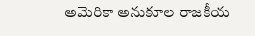అమెరికా అనుకూల రాజకీయ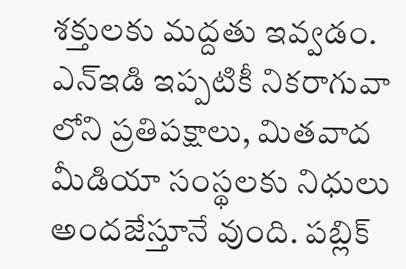శక్తులకు మద్దతు ఇవ్వడం. ఎన్ఇడి ఇప్పటికీ నికరాగువా లోని ప్రతిపక్షాలు, మితవాద మీడియా సంస్థలకు నిధులు అందజేస్తూనే వుంది. పబ్లిక్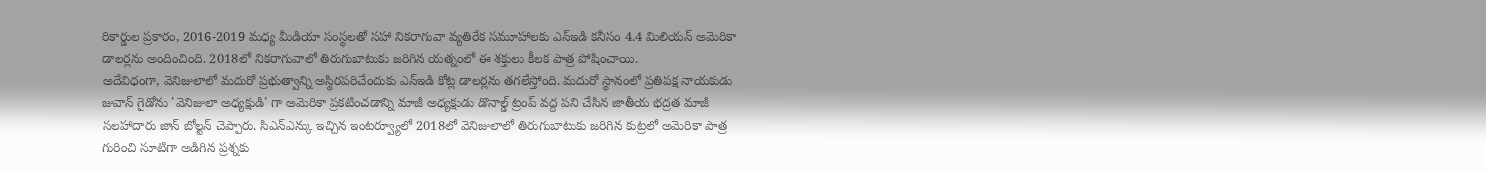రికార్డుల ప్రకారం, 2016-2019 మధ్య మీడియా సంస్థలతో సహా నికరాగువా వ్యతిరేక సమూహాలకు ఎన్ఇడి కనీసం 4.4 మిలియన్ అమెరికా డాలర్లను అందించింది. 2018లో నికరాగువాలో తిరుగుబాటుకు జరిగిన యత్నంలో ఈ శక్తులు కీలక పాత్ర పోషించాయి.
అదేవిధంగా, వెనిజులాలో మదురో ప్రభుత్వాన్ని అస్థిరపరిచేందుకు ఎన్ఇడి కోట్ల డాలర్లను తగలేస్తోంది. మదురో స్థానంలో ప్రతిపక్ష నాయకుడు జువాన్ గైడోను 'వెనిజులా అధ్యక్షుడి' గా అమెరికా ప్రకటించడాన్ని మాజీ అధ్యక్షుడు డొనాల్డ్ ట్రంప్ వద్ద పని చేసిన జాతీయ భద్రత మాజీ సలహాదారు జాన్ బోల్టన్ చెప్పారు. సిఎన్ఎన్కు ఇచ్చిన ఇంటర్వ్యూలో 2018లో వెనిజులాలో తిరుగుబాటుకు జరిగిన కుట్రలో అమెరికా పాత్ర గురించి సూటిగా అడిగిన ప్రశ్నకు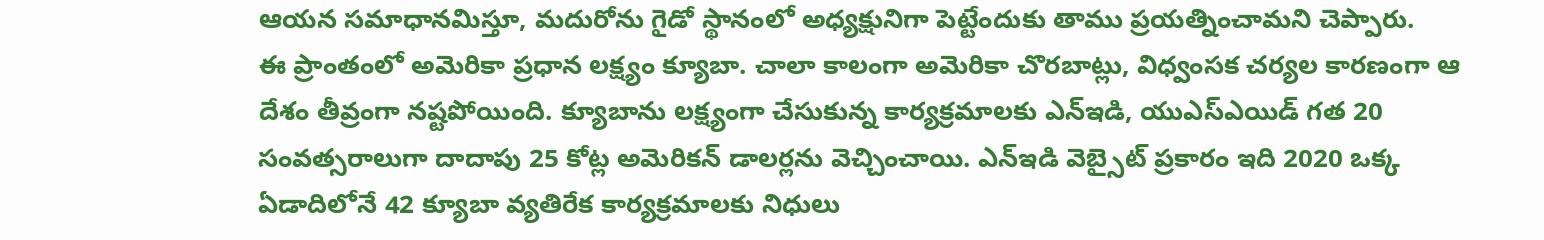ఆయన సమాధానమిస్తూ, మదురోను గైడో స్థానంలో అధ్యక్షునిగా పెట్టేందుకు తాము ప్రయత్నించామని చెప్పారు.
ఈ ప్రాంతంలో అమెరికా ప్రధాన లక్ష్యం క్యూబా. చాలా కాలంగా అమెరికా చొరబాట్లు, విధ్వంసక చర్యల కారణంగా ఆ దేశం తీవ్రంగా నష్టపోయింది. క్యూబాను లక్ష్యంగా చేసుకున్న కార్యక్రమాలకు ఎన్ఇడి, యుఎస్ఎయిడ్ గత 20 సంవత్సరాలుగా దాదాపు 25 కోట్ల అమెరికన్ డాలర్లను వెచ్చించాయి. ఎన్ఇడి వెబ్సైట్ ప్రకారం ఇది 2020 ఒక్క ఏడాదిలోనే 42 క్యూబా వ్యతిరేక కార్యక్రమాలకు నిధులు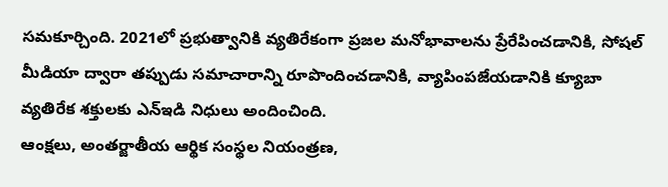సమకూర్చింది. 2021లో ప్రభుత్వానికి వ్యతిరేకంగా ప్రజల మనోభావాలను ప్రేరేపించడానికి, సోషల్ మీడియా ద్వారా తప్పుడు సమాచారాన్ని రూపొందించడానికి, వ్యాపింపజేయడానికి క్యూబా వ్యతిరేక శక్తులకు ఎన్ఇడి నిధులు అందించింది.
ఆంక్షలు, అంతర్జాతీయ ఆర్థిక సంస్థల నియంత్రణ,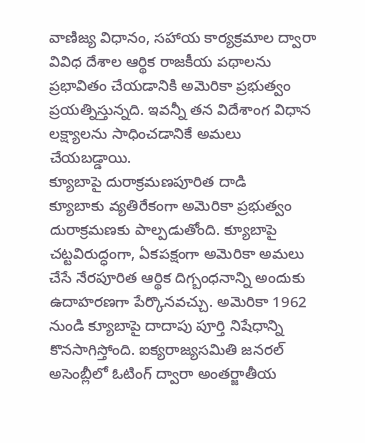వాణిజ్య విధానం, సహాయ కార్యక్రమాల ద్వారా వివిధ దేశాల ఆర్థిక రాజకీయ పథాలను ప్రభావితం చేయడానికి అమెరికా ప్రభుత్వం ప్రయత్నిస్తున్నది. ఇవన్నీ తన విదేశాంగ విధాన లక్ష్యాలను సాధించడానికే అమలు చేయబడ్డాయి.
క్యూబాపై దురాక్రమణపూరిత దాడి
క్యూబాకు వ్యతిరేకంగా అమెరికా ప్రభుత్వం దురాక్రమణకు పాల్పడుతోంది. క్యూబాపై చట్టవిరుద్ధంగా, ఏకపక్షంగా అమెరికా అమలు చేసే నేరపూరిత ఆర్థిక దిగ్బంధనాన్ని అందుకు ఉదాహరణగా పేర్కొనవచ్చు. అమెరికా 1962 నుండి క్యూబాపై దాదాపు పూర్తి నిషేధాన్ని కొనసాగిస్తోంది. ఐక్యరాజ్యసమితి జనరల్ అసెంబ్లీలో ఓటింగ్ ద్వారా అంతర్జాతీయ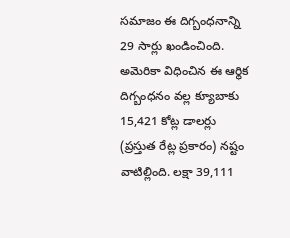సమాజం ఈ దిగ్బంధనాన్ని 29 సార్లు ఖండించింది. అమెరికా విధించిన ఈ ఆర్థిక దిగ్బంధనం వల్ల క్యూబాకు 15,421 కోట్ల డాలర్లు (ప్రస్తుత రేట్ల ప్రకారం) నష్టం వాటిల్లింది. లక్షా 39,111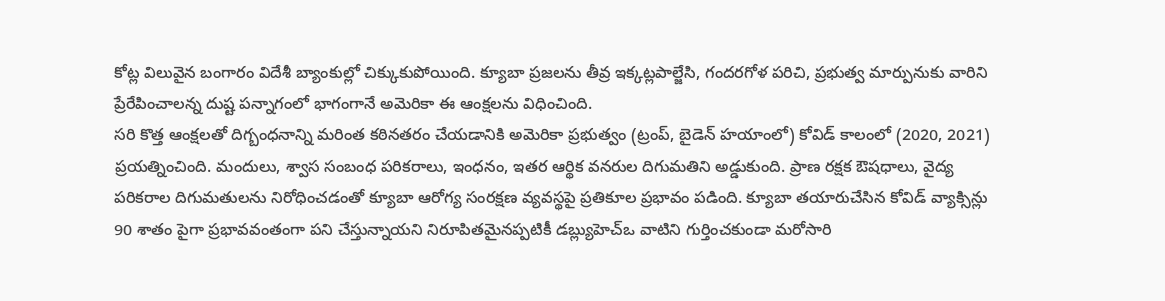కోట్ల విలువైన బంగారం విదేశీ బ్యాంకుల్లో చిక్కుకుపోయింది. క్యూబా ప్రజలను తీవ్ర ఇక్కట్లపాల్జేసి, గందరగోళ పరిచి, ప్రభుత్వ మార్పునుకు వారిని ప్రేరేపించాలన్న దుష్ట పన్నాగంలో భాగంగానే అమెరికా ఈ ఆంక్షలను విధించింది.
సరి కొత్త ఆంక్షలతో దిగ్బంధనాన్ని మరింత కఠినతరం చేయడానికి అమెరికా ప్రభుత్వం (ట్రంప్, బైడెన్ హయాంలో) కోవిడ్ కాలంలో (2020, 2021) ప్రయత్నించింది. మందులు, శ్వాస సంబంధ పరికరాలు, ఇంధనం, ఇతర ఆర్థిక వనరుల దిగుమతిని అడ్డుకుంది. ప్రాణ రక్షక ఔషధాలు, వైద్య పరికరాల దిగుమతులను నిరోధించడంతో క్యూబా ఆరోగ్య సంరక్షణ వ్యవస్థపై ప్రతికూల ప్రభావం పడింది. క్యూబా తయారుచేసిన కోవిడ్ వ్యాక్సిన్లు 90 శాతం పైగా ప్రభావవంతంగా పని చేస్తున్నాయని నిరూపితమైనప్పటికీ డబ్ల్యుహెచ్ఒ వాటిని గుర్తించకుండా మరోసారి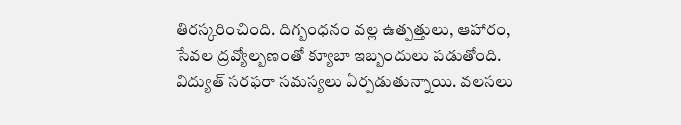తిరస్కరించింది. దిగ్బంధనం వల్ల ఉత్పత్తులు, ఆహారం, సేవల ద్రవ్యోల్బణంతో క్యూబా ఇబ్బందులు పడుతోంది. విద్యుత్ సరఫరా సమస్యలు ఏర్పడుతున్నాయి. వలసలు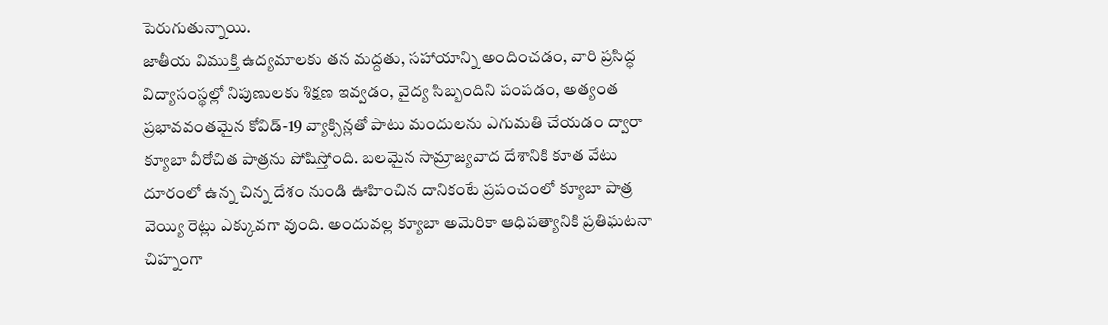పెరుగుతున్నాయి.
జాతీయ విముక్తి ఉద్యమాలకు తన మద్దతు, సహాయాన్ని అందించడం, వారి ప్రసిద్ధ విద్యాసంస్థల్లో నిపుణులకు శిక్షణ ఇవ్వడం, వైద్య సిబ్బందిని పంపడం, అత్యంత ప్రభావవంతమైన కోవిడ్-19 వ్యాక్సిన్లతో పాటు మందులను ఎగుమతి చేయడం ద్వారా క్యూబా వీరోచిత పాత్రను పోషిస్తోంది. బలమైన సామ్రాజ్యవాద దేశానికి కూత వేటు దూరంలో ఉన్న చిన్న దేశం నుండి ఊహించిన దానికంటే ప్రపంచంలో క్యూబా పాత్ర వెయ్యి రెట్లు ఎక్కువగా వుంది. అందువల్ల క్యూబా అమెరికా ఆధిపత్యానికి ప్రతిఘటనా చిహ్నంగా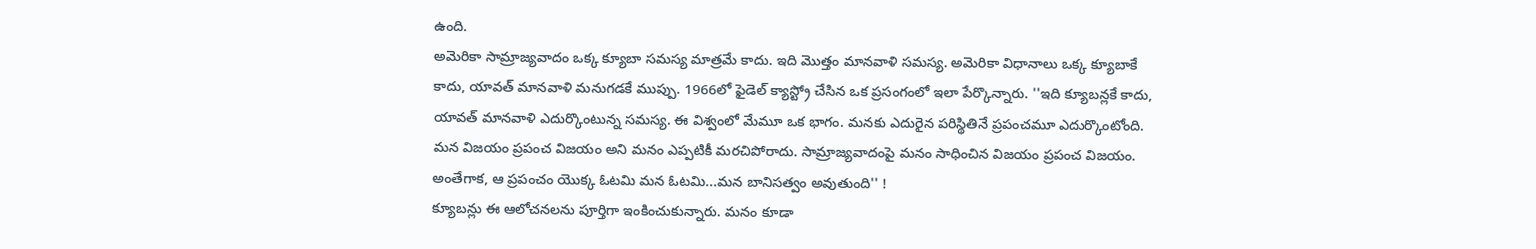ఉంది.
అమెరికా సామ్రాజ్యవాదం ఒక్క క్యూబా సమస్య మాత్రమే కాదు. ఇది మొత్తం మానవాళి సమస్య. అమెరికా విధానాలు ఒక్క క్యూబాకే కాదు, యావత్ మానవాళి మనుగడకే ముప్పు. 1966లో ఫైడెల్ క్యాస్ట్రో చేసిన ఒక ప్రసంగంలో ఇలా పేర్కొన్నారు. ''ఇది క్యూబన్లకే కాదు, యావత్ మానవాళి ఎదుర్కొంటున్న సమస్య. ఈ విశ్వంలో మేమూ ఒక భాగం. మనకు ఎదురైన పరిస్థితినే ప్రపంచమూ ఎదుర్కొంటోంది. మన విజయం ప్రపంచ విజయం అని మనం ఎప్పటికీ మరచిపోరాదు. సామ్రాజ్యవాదంపై మనం సాధించిన విజయం ప్రపంచ విజయం. అంతేగాక, ఆ ప్రపంచం యొక్క ఓటమి మన ఓటమి...మన బానిసత్వం అవుతుంది'' !
క్యూబన్లు ఈ ఆలోచనలను పూర్తిగా ఇంకించుకున్నారు. మనం కూడా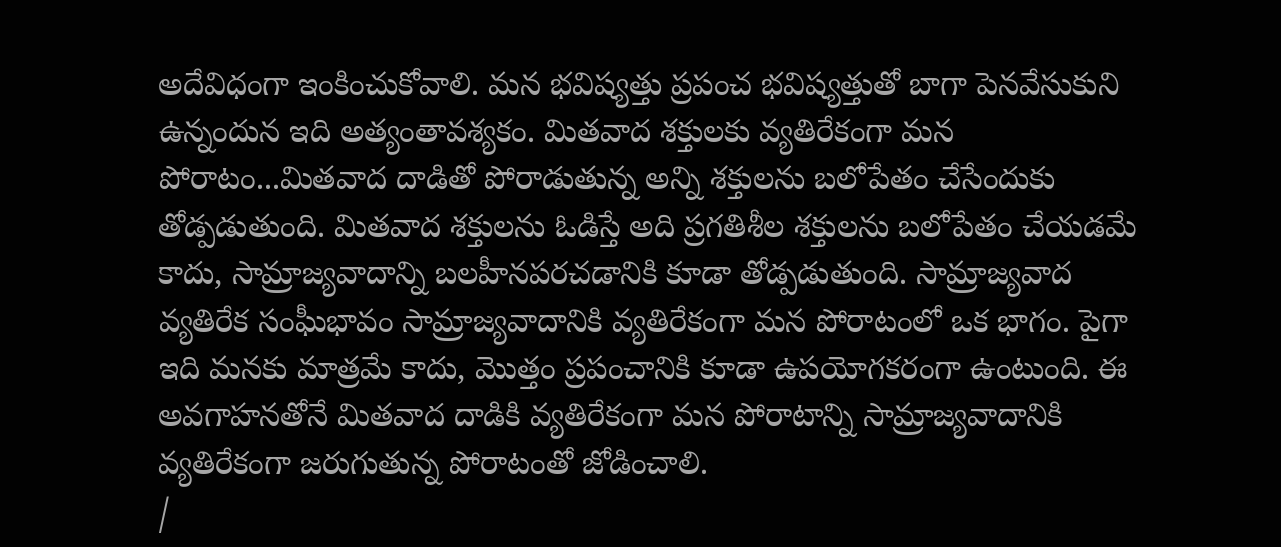అదేవిధంగా ఇంకించుకోవాలి. మన భవిష్యత్తు ప్రపంచ భవిష్యత్తుతో బాగా పెనవేసుకుని ఉన్నందున ఇది అత్యంతావశ్యకం. మితవాద శక్తులకు వ్యతిరేకంగా మన పోరాటం...మితవాద దాడితో పోరాడుతున్న అన్ని శక్తులను బలోపేతం చేసేందుకు తోడ్పడుతుంది. మితవాద శక్తులను ఓడిస్తే అది ప్రగతిశీల శక్తులను బలోపేతం చేయడమే కాదు, సామ్రాజ్యవాదాన్ని బలహీనపరచడానికి కూడా తోడ్పడుతుంది. సామ్రాజ్యవాద వ్యతిరేక సంఘీభావం సామ్రాజ్యవాదానికి వ్యతిరేకంగా మన పోరాటంలో ఒక భాగం. పైగా ఇది మనకు మాత్రమే కాదు, మొత్తం ప్రపంచానికి కూడా ఉపయోగకరంగా ఉంటుంది. ఈ అవగాహనతోనే మితవాద దాడికి వ్యతిరేకంగా మన పోరాటాన్ని సామ్రాజ్యవాదానికి వ్యతిరేకంగా జరుగుతున్న పోరాటంతో జోడించాలి.
/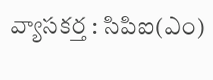వ్యాసకర్త : సిపిఐ(ఎం)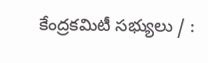కేంద్రకమిటీ సభ్యులు / :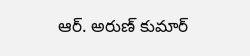ఆర్. అరుణ్ కుమార్